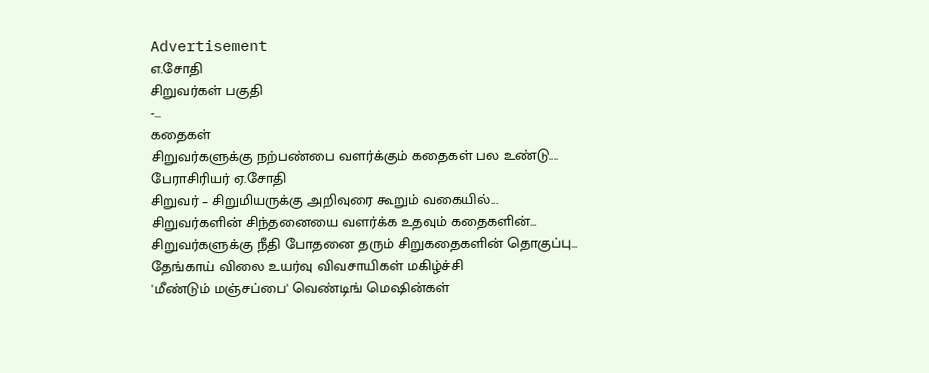Advertisement
எ.சோதி
சிறுவர்கள் பகுதி
-...
கதைகள்
சிறுவர்களுக்கு நற்பண்பை வளர்க்கும் கதைகள் பல உண்டு....
பேராசிரியர் ஏ.சோதி
சிறுவர் – சிறுமியருக்கு அறிவுரை கூறும் வகையில்...
சிறுவர்களின் சிந்தனையை வளர்க்க உதவும் கதைகளின்...
சிறுவர்களுக்கு நீதி போதனை தரும் சிறுகதைகளின் தொகுப்பு...
தேங்காய் விலை உயர்வு விவசாயிகள் மகிழ்ச்சி
'மீண்டும் மஞ்சப்பை' வெண்டிங் மெஷின்கள்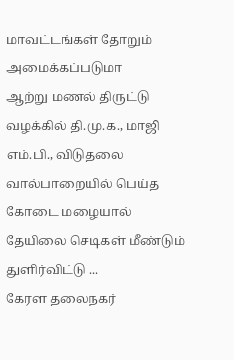மாவட்டங்கள் தோறும் அமைக்கப்படுமா
ஆற்று மணல் திருட்டு வழக்கில் தி.மு.க., மாஜி எம்.பி., விடுதலை
வால்பாறையில் பெய்த கோடை மழையால் தேயிலை செடிகள் மீண்டும் துளிர்விட்டு ...
கேரள தலைநகர்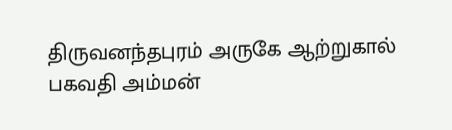திருவனந்தபுரம் அருகே ஆற்றுகால் பகவதி அம்மன்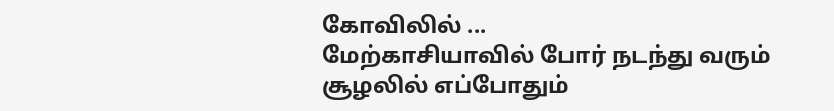கோவிலில் ...
மேற்காசியாவில் போர் நடந்து வரும் சூழலில் எப்போதும்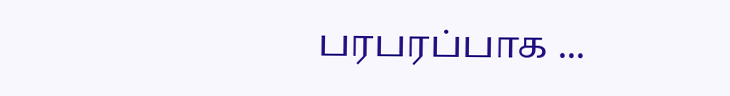பரபரப்பாக ...